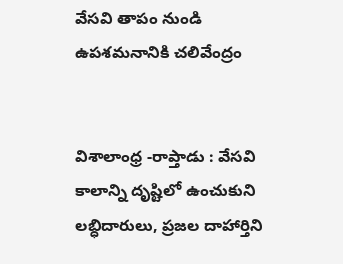వేసవి తాపం నుండి ఉపశమనానికి చలివేంద్రం


విశాలాంధ్ర -రాప్తాడు : వేసవి కాలాన్ని దృష్టిలో ఉంచుకుని లబ్ధిదారులు, ప్రజల దాహార్తిని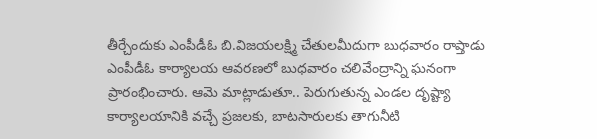తీర్చేందుకు ఎంపీడీఓ బి.విజయలక్ష్మి చేతులమీదుగా బుధవారం రాప్తాడు ఎంపీడీఓ కార్యాలయ ఆవరణలో బుధవారం చలివేంద్రాన్ని ఘనంగా ప్రారంభించారు. ఆమె మాట్లాడుతూ.. పెరుగుతున్న ఎండల దృష్ట్యా కార్యాలయానికి వచ్చే ప్రజలకు, బాటసారులకు తాగునీటి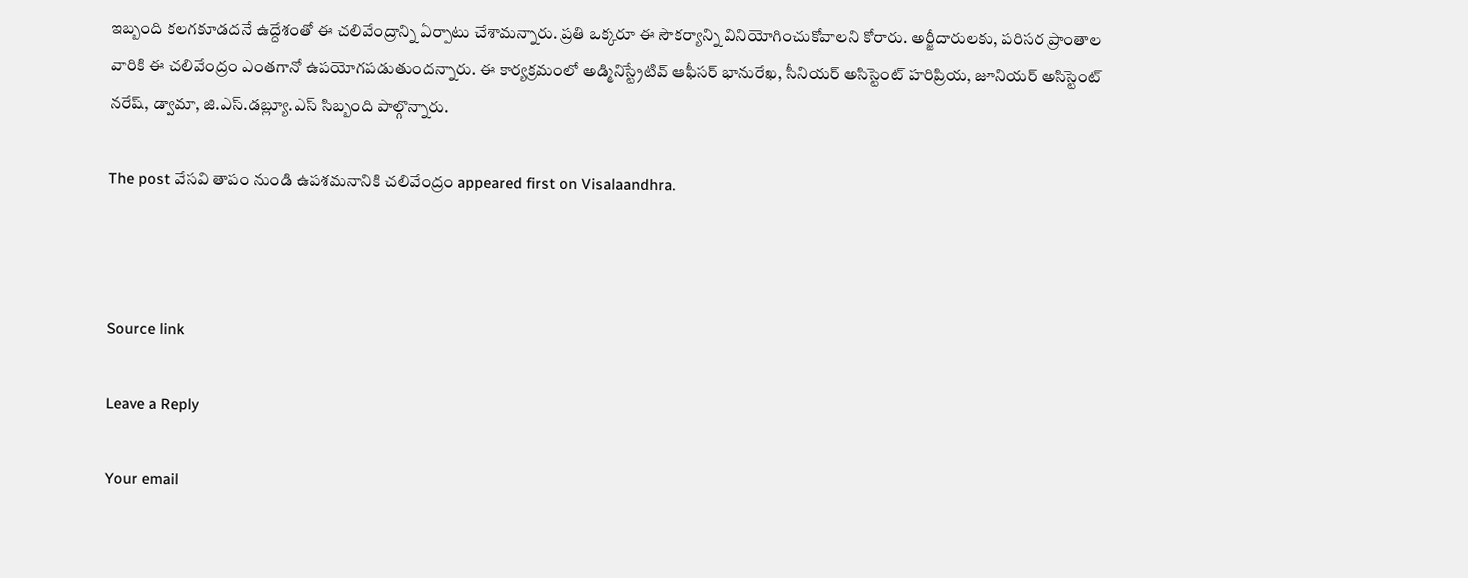ఇబ్బంది కలగకూడదనే ఉద్దేశంతో ఈ చలివేంద్రాన్ని ఏర్పాటు చేశామన్నారు. ప్రతి ఒక్కరూ ఈ సౌకర్యాన్ని వినియోగించుకోవాలని కోరారు. అర్జీదారులకు, పరిసర ప్రాంతాల వారికి ఈ చలివేంద్రం ఎంతగానో ఉపయోగపడుతుందన్నారు. ఈ కార్యక్రమంలో అడ్మినిస్ట్రేటివ్ ఆఫీసర్ భానురేఖ, సీనియర్ అసిస్టెంట్ హరిప్రియ, జూనియర్ అసిస్టెంట్ నరేష్, డ్వామా, జి.ఎస్.డబ్ల్యూ.ఎస్ సిబ్బంది పాల్గొన్నారు.

The post వేసవి తాపం నుండి ఉపశమనానికి చలివేంద్రం appeared first on Visalaandhra.



Source link

Leave a Reply

Your email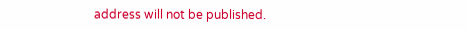address will not be published.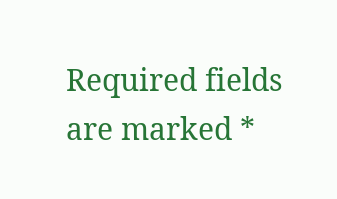Required fields are marked *